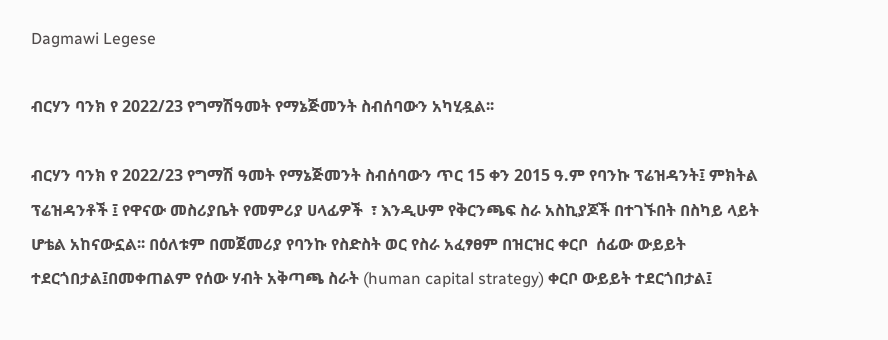Dagmawi Legese

ብርሃን ባንክ የ 2022/23 የግማሽዓመት የማኔጅመንት ስብሰባውን አካሂዷል፡፡

ብርሃን ባንክ የ 2022/23 የግማሽ ዓመት የማኔጅመንት ስብሰባውን ጥር 15 ቀን 2015 ዓ.ም የባንኩ ፕሬዝዳንት፤ ምክትል ፕሬዝዳንቶች ፤ የዋናው መስሪያቤት የመምሪያ ሀላፊዎች  ፣ እንዲሁም የቅርንጫፍ ስራ አስኪያጆች በተገኙበት በስካይ ላይት ሆቴል አከናውኗል፡፡ በዕለቱም በመጀመሪያ የባንኩ የስድስት ወር የስራ አፈፃፀም በዝርዝር ቀርቦ  ሰፊው ውይይት ተደርጎበታል፤በመቀጠልም የሰው ሃብት አቅጣጫ ስራት (human capital strategy) ቀርቦ ውይይት ተደርጎበታል፤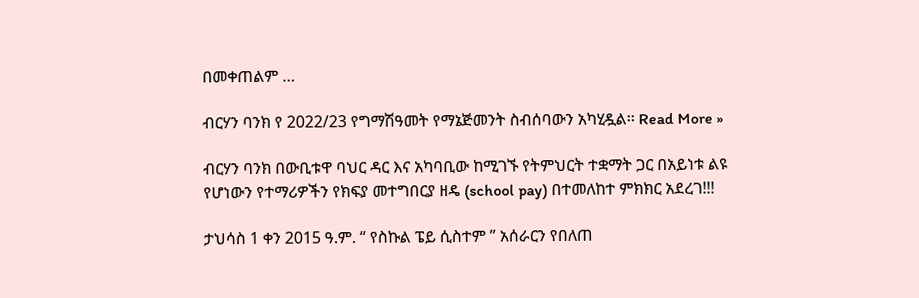በመቀጠልም …

ብርሃን ባንክ የ 2022/23 የግማሽዓመት የማኔጅመንት ስብሰባውን አካሂዷል፡፡ Read More »

ብርሃን ባንክ በውቢቱዋ ባህር ዳር እና አካባቢው ከሚገኙ የትምህርት ተቋማት ጋር በአይነቱ ልዩ የሆነውን የተማሪዎችን የክፍያ መተግበርያ ዘዴ (school pay) በተመለከተ ምክክር አደረገ!!!

ታህሳስ 1 ቀን 2015 ዓ.ም. “ የስኩል ፔይ ሲስተም ” አሰራርን የበለጠ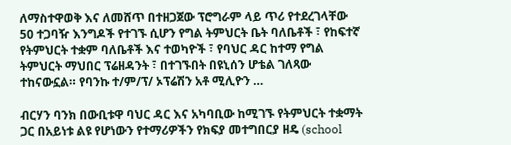ለማስተዋወቅ እና ለመሸጥ በተዘጋጀው ፕሮግራም ላይ ጥሪ የተደረገላቸው 50 ተጋባዥ እንግዶች የተገኙ ሲሆን የግል ትምህርት ቤት ባለቤቶች ፣ የከፍተኛ የትምህርት ተቋም ባለቤቶች እና ተወካዮች ፣ የባህር ዳር ከተማ የግል ትምህርት ማህበር ፕሬዘዳንት ፣ በተገኙበት በዩኒሰን ሆቴል ገለጻው ተከናውኗል። የባንኩ ተ/ም/ፕ/ ኦፕሬሽን አቶ ሚሊዮን …

ብርሃን ባንክ በውቢቱዋ ባህር ዳር እና አካባቢው ከሚገኙ የትምህርት ተቋማት ጋር በአይነቱ ልዩ የሆነውን የተማሪዎችን የክፍያ መተግበርያ ዘዴ (school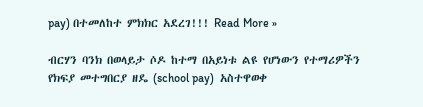pay) በተመለከተ ምክክር አደረገ!!! Read More »

ብርሃን ባንክ በወላይታ ሶዶ ከተማ በአይነቱ ልዩ የሆነውን የተማሪዎችን የክፍያ መተግበርያ ዘዴ (school pay)  አስተዋወቀ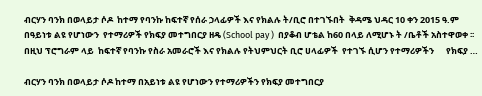ብርሃን ባንክ በወላይታ ሶዶ  ከተማ የባንኩ ከፍተኛ የሰራ ኃላፊዎች እና የክልሉ ት/ቢሮ በተገኙበት  ቅዳሜ ህዳር 10 ቀን 2015 ዓ.ም      በዓይነቱ ልዩ የሆነውን  የተማሪዎች የክፍያ መተግበርያ ዘዴ (School pay )  በያቆብ ሆቴል ከ60 በላይ ለሚሆኑ ት /ቤቶች አስተዋወቀ ፡፡    በዚህ ፕሮግራም ላይ  ከፍተኛ የባንኩ የስራ አመራሮች እና የክልሉ የትህምህርት ቢሮ ሀላፊዎች  የተገኙ ሲሆን የተማሪዎችን      የክፍያ …

ብርሃን ባንክ በወላይታ ሶዶ ከተማ በአይነቱ ልዩ የሆነውን የተማሪዎችን የክፍያ መተግበርያ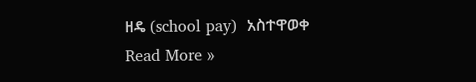ዘዴ (school pay)  አስተዋወቀ Read More »